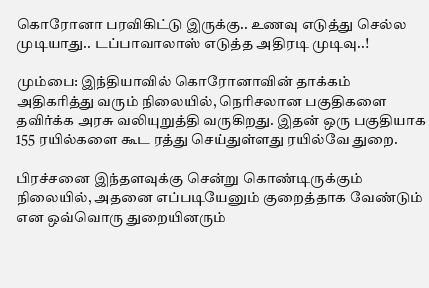கொரோனா பரவிகிட்டு இருக்கு.. உணவு எடுத்து செல்ல முடியாது.. டப்பாவாலாஸ் எடுத்த அதிரடி முடிவு..!

மும்பை: இந்தியாவில் கொரோனாவின் தாக்கம் அதிகரித்து வரும் நிலையில், நெரிசலான பகுதிகளை தவிர்க்க அரசு வலியுறுத்தி வருகிறது. இதன் ஒரு பகுதியாக 155 ரயில்களை கூட ரத்து செய்துள்ளது ரயில்வே துறை.

பிரச்சனை இந்தளவுக்கு சென்று கொண்டிருக்கும் நிலையில், அதனை எப்படியேனும் குறைத்தாக வேண்டும் என ஒவ்வொரு துறையினரும்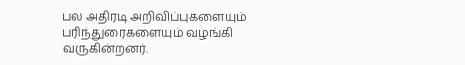பல அதிரடி அறிவிப்புகளையும் பரிந்துரைகளையும் வழங்கி வருகின்றனர்.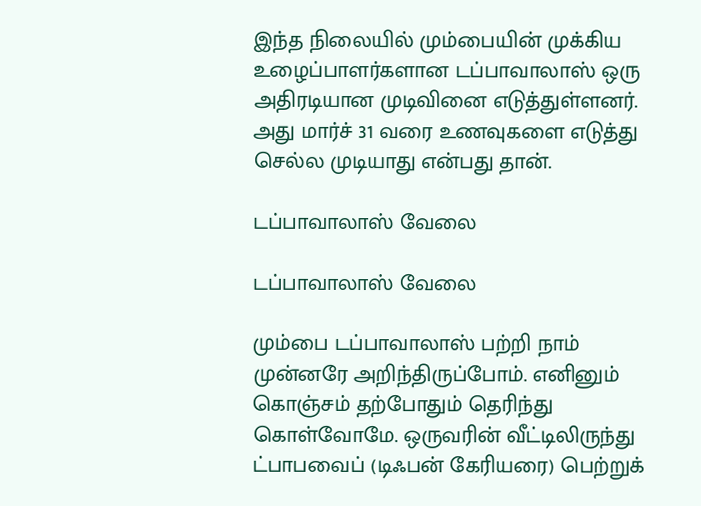இந்த நிலையில் மும்பையின் முக்கிய உழைப்பாளர்களான டப்பாவாலாஸ் ஒரு அதிரடியான முடிவினை எடுத்துள்ளனர். அது மார்ச் 31 வரை உணவுகளை எடுத்து செல்ல முடியாது என்பது தான்.

டப்பாவாலாஸ் வேலை

டப்பாவாலாஸ் வேலை

மும்பை டப்பாவாலாஸ் பற்றி நாம் முன்னரே அறிந்திருப்போம். எனினும் கொஞ்சம் தற்போதும் தெரிந்து கொள்வோமே. ஒருவரின் வீட்டிலிருந்து ட்பாபவைப் (டிஃபன் கேரியரை) பெற்றுக்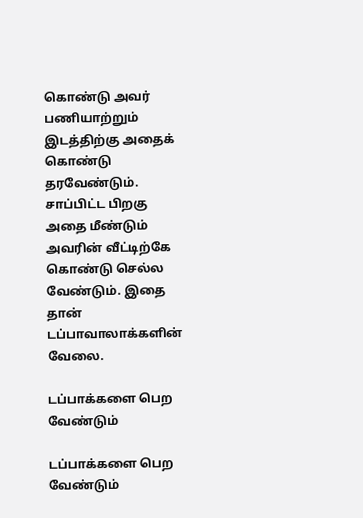கொண்டு அவர் பணியாற்றும் இடத்திற்கு அதைக் கொண்டு தரவேண்டும். சாப்பிட்ட பிறகு அதை மீண்டும் அவரின் வீட்டிற்கே கொண்டு செல்ல வேண்டும். இதை தான் டப்பாவாலாக்களின் வேலை.

டப்பாக்களை பெற வேண்டும்

டப்பாக்களை பெற வேண்டும்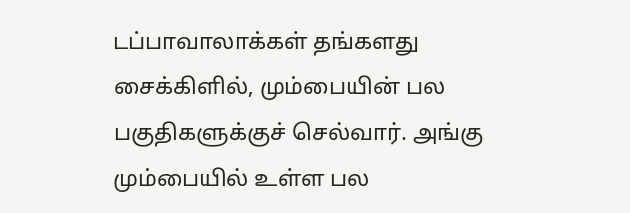டப்பாவாலாக்கள் தங்களது சைக்கிளில், மும்பையின் பல பகுதிகளுக்குச் செல்வார். அங்கு மும்பையில் உள்ள பல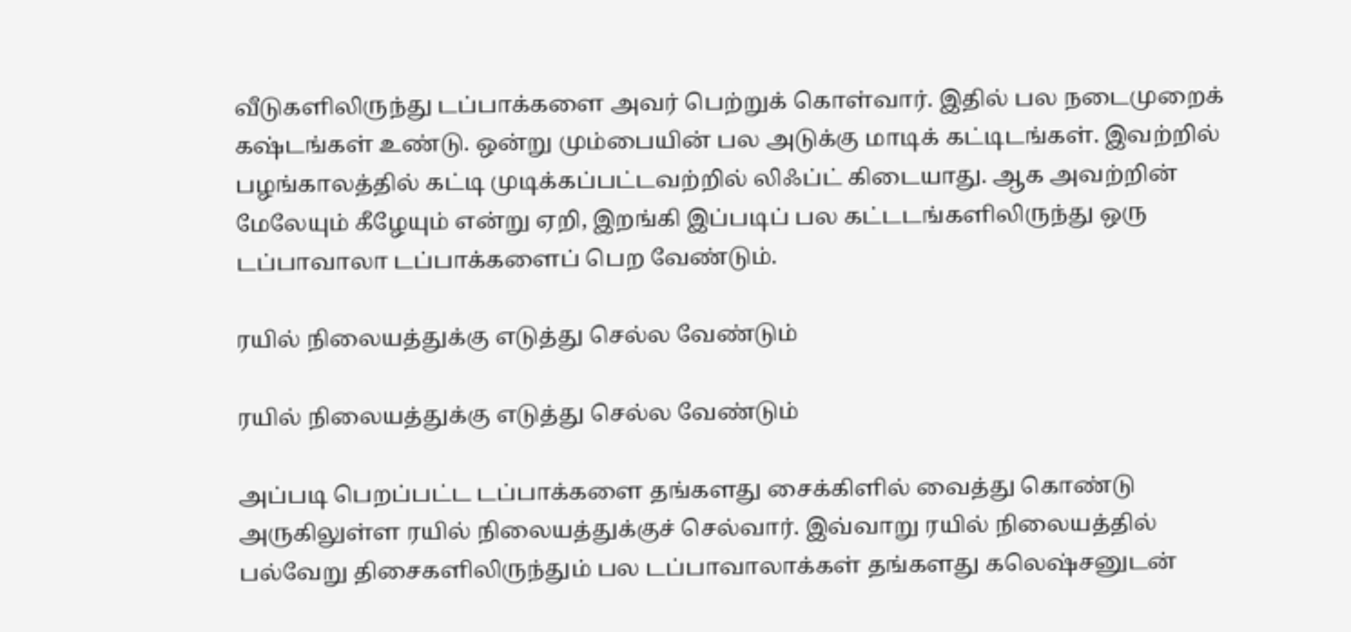வீடுகளிலிருந்து டப்பாக்களை அவர் பெற்றுக் கொள்வார். இதில் பல நடைமுறைக் கஷ்டங்கள் உண்டு. ஒன்று மும்பையின் பல அடுக்கு மாடிக் கட்டிடங்கள். இவற்றில் பழங்காலத்தில் கட்டி முடிக்கப்பட்டவற்றில் லிஃப்ட் கிடையாது. ஆக அவற்றின் மேலேயும் கீழேயும் என்று ஏறி, இறங்கி இப்படிப் பல கட்டடங்களிலிருந்து ஒரு டப்பாவாலா டப்பாக்களைப் பெற வேண்டும்.

ரயில் நிலையத்துக்கு எடுத்து செல்ல வேண்டும்

ரயில் நிலையத்துக்கு எடுத்து செல்ல வேண்டும்

அப்படி பெறப்பட்ட டப்பாக்களை தங்களது சைக்கிளில் வைத்து கொண்டு அருகிலுள்ள ரயில் நிலையத்துக்குச் செல்வார். இவ்வாறு ரயில் நிலையத்தில் பல்வேறு திசைகளிலிருந்தும் பல டப்பாவாலாக்கள் தங்களது கலெஷ்சனுடன்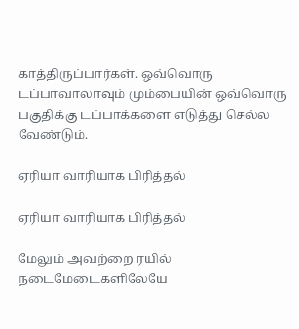காத்திருப்பார்கள். ஒவ்வொரு டப்பாவாலாவும் மும்பையின் ஒவ்வொரு பகுதிக்கு டப்பாக்களை எடுத்து செல்ல வேண்டும்.

ஏரியா வாரியாக பிரித்தல்

ஏரியா வாரியாக பிரித்தல்

மேலும் அவற்றை ரயில் நடைமேடைகளிலேயே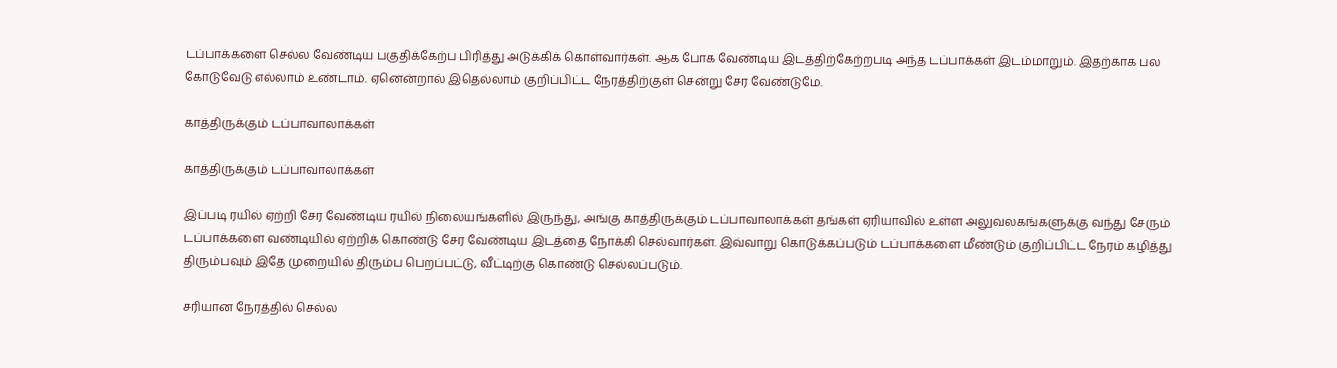டப்பாக்களை செல்ல வேண்டிய பகுதிக்கேற்ப பிரித்து அடுக்கிக் கொள்வார்கள். ஆக போக வேண்டிய இடத்திற்கேற்றபடி அந்த டப்பாக்கள் இடம்மாறும். இதற்காக பல கோடுவேடு எல்லாம் உண்டாம். ஏனென்றால் இதெல்லாம் குறிப்பிட்ட நேரத்திற்குள் சென்று சேர வேண்டுமே.

காத்திருக்கும் டப்பாவாலாக்கள்

காத்திருக்கும் டப்பாவாலாக்கள்

இப்படி ரயில் ஏற்றி சேர வேண்டிய ரயில் நிலையங்களில் இருந்து, அங்கு காத்திருக்கும் டப்பாவாலாக்கள் தங்கள் ஏரியாவில் உள்ள அலுவலகங்களுக்கு வந்து சேரும் டப்பாக்களை வண்டியில் ஏற்றிக் கொண்டு சேர வேண்டிய இடத்தை நோக்கி செல்வார்கள். இவ்வாறு கொடுக்கப்படும் டப்பாக்களை மீண்டும் குறிப்பிட்ட நேரம் கழித்து திரும்பவும் இதே முறையில் திரும்ப பெறப்பட்டு, வீட்டிற்கு கொண்டு செல்லப்படும்.

சரியான நேரத்தில் செல்ல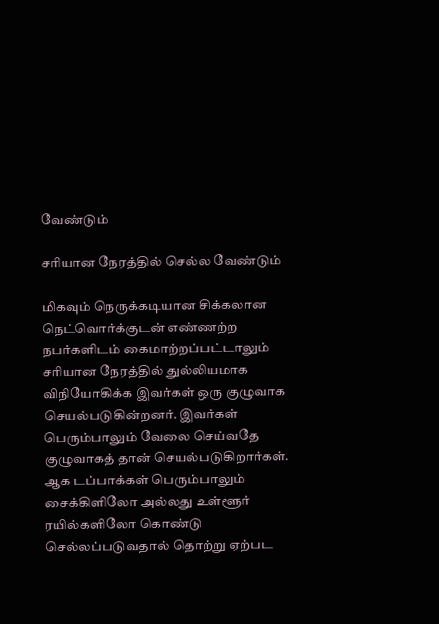வேண்டும்

சரியான நேரத்தில் செல்ல வேண்டும்

மிகவும் நெருக்கடியான சிக்கலான நெட்வொர்க்குடன் எண்ணற்ற நபர்களிடம் கைமாற்றப்பட்டாலும் சரியான நேரத்தில் துல்லியமாக விநியோகிக்க இவர்கள் ஒரு குழுவாக செயல்படுகின்றனர். இவர்கள் பெரும்பாலும் வேலை செய்வதே குழுவாகத் தான் செயல்படுகிறார்கள். ஆக டப்பாக்கள் பெரும்பாலும் சைக்கிளிலோ அல்லது உள்ளூர் ரயில்களிலோ கொண்டு செல்லப்படுவதால் தொற்று ஏற்பட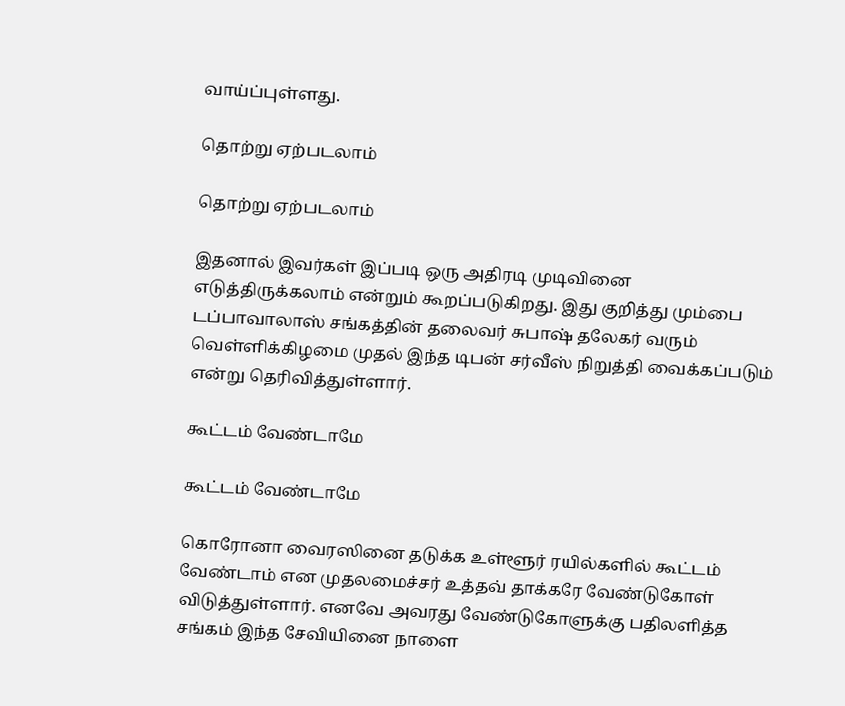வாய்ப்புள்ளது.

தொற்று ஏற்படலாம்

தொற்று ஏற்படலாம்

இதனால் இவர்கள் இப்படி ஒரு அதிரடி முடிவினை எடுத்திருக்கலாம் என்றும் கூறப்படுகிறது. இது குறித்து மும்பை டப்பாவாலாஸ் சங்கத்தின் தலைவர் சுபாஷ் தலேகர் வரும் வெள்ளிக்கிழமை முதல் இந்த டிபன் சர்வீஸ் நிறுத்தி வைக்கப்படும் என்று தெரிவித்துள்ளார்.

கூட்டம் வேண்டாமே

கூட்டம் வேண்டாமே

கொரோனா வைரஸினை தடுக்க உள்ளூர் ரயில்களில் கூட்டம் வேண்டாம் என முதலமைச்சர் உத்தவ் தாக்கரே வேண்டுகோள் விடுத்துள்ளார். எனவே அவரது வேண்டுகோளுக்கு பதிலளித்த சங்கம் இந்த சேவியினை நாளை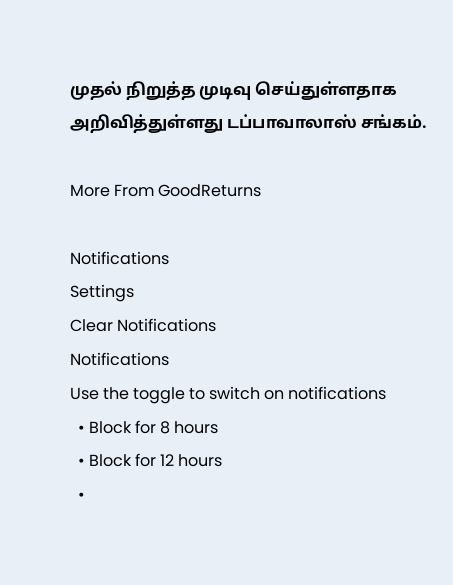முதல் நிறுத்த முடிவு செய்துள்ளதாக அறிவித்துள்ளது டப்பாவாலாஸ் சங்கம்.

More From GoodReturns

Notifications
Settings
Clear Notifications
Notifications
Use the toggle to switch on notifications
  • Block for 8 hours
  • Block for 12 hours
  •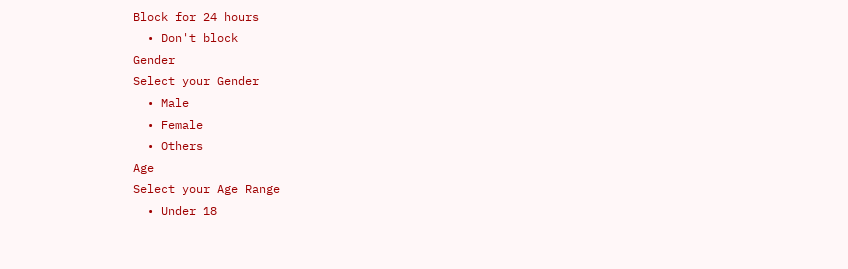Block for 24 hours
  • Don't block
Gender
Select your Gender
  • Male
  • Female
  • Others
Age
Select your Age Range
  • Under 18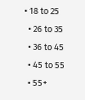• 18 to 25
  • 26 to 35
  • 36 to 45
  • 45 to 55
  • 55+